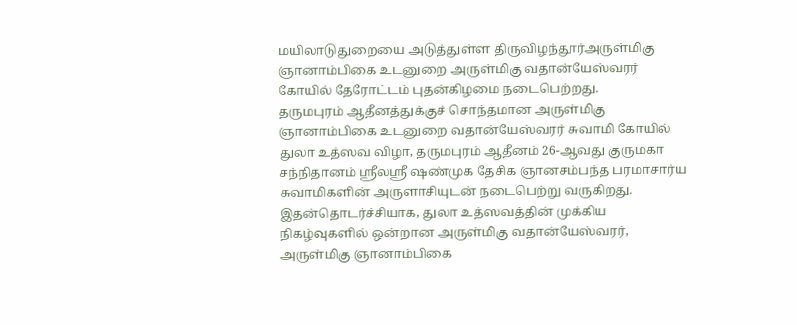மயிலாடுதுறையை அடுத்துள்ள திருவிழந்தூர்அருள்மிகு ஞானாம்பிகை உடனுறை அருள்மிகு வதான்யேஸ்வரர் கோயில் தேரோட்டம் புதன்கிழமை நடைபெற்றது.
தருமபுரம் ஆதீனத்துக்குச் சொந்தமான அருள்மிகு ஞானாம்பிகை உடனுறை வதான்யேஸ்வரர் சுவாமி கோயில் துலா உத்ஸவ விழா, தருமபுரம் ஆதீனம் 26-ஆவது குருமகா சந்நிதானம் ஸ்ரீலஸ்ரீ ஷண்முக தேசிக ஞானசம்பந்த பரமாசார்ய சுவாமிகளின் அருளாசியுடன் நடைபெற்று வருகிறது. இதன்தொடர்ச்சியாக, துலா உத்ஸவத்தின் முக்கிய நிகழ்வுகளில் ஒன்றான அருள்மிகு வதான்யேஸ்வரர், அருள்மிகு ஞானாம்பிகை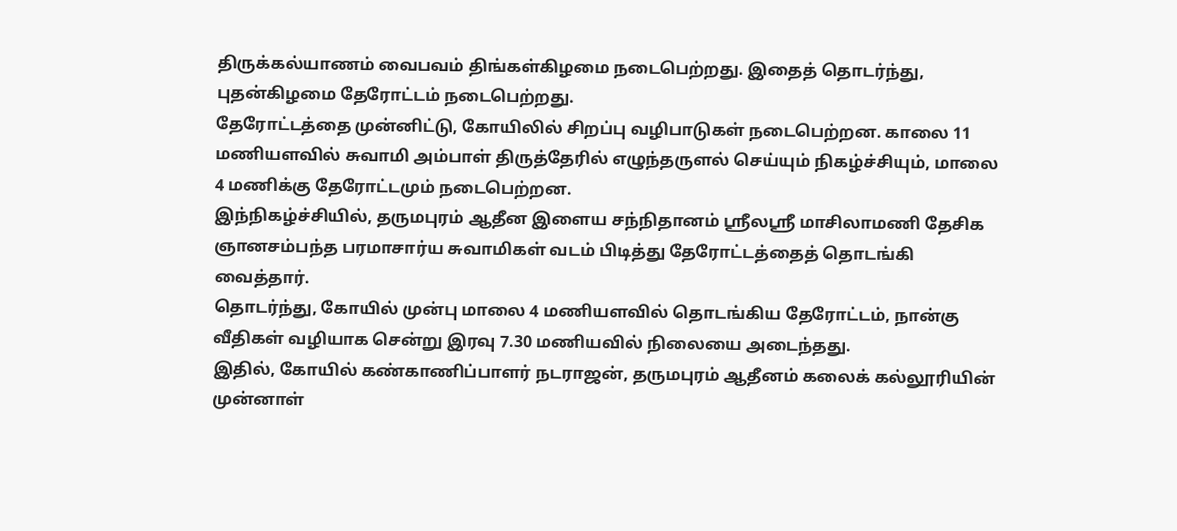திருக்கல்யாணம் வைபவம் திங்கள்கிழமை நடைபெற்றது. இதைத் தொடர்ந்து, புதன்கிழமை தேரோட்டம் நடைபெற்றது.
தேரோட்டத்தை முன்னிட்டு, கோயிலில் சிறப்பு வழிபாடுகள் நடைபெற்றன. காலை 11 மணியளவில் சுவாமி அம்பாள் திருத்தேரில் எழுந்தருளல் செய்யும் நிகழ்ச்சியும், மாலை 4 மணிக்கு தேரோட்டமும் நடைபெற்றன.
இந்நிகழ்ச்சியில், தருமபுரம் ஆதீன இளைய சந்நிதானம் ஸ்ரீலஸ்ரீ மாசிலாமணி தேசிக ஞானசம்பந்த பரமாசார்ய சுவாமிகள் வடம் பிடித்து தேரோட்டத்தைத் தொடங்கி வைத்தார்.
தொடர்ந்து, கோயில் முன்பு மாலை 4 மணியளவில் தொடங்கிய தேரோட்டம், நான்கு வீதிகள் வழியாக சென்று இரவு 7.30 மணியவில் நிலையை அடைந்தது.
இதில், கோயில் கண்காணிப்பாளர் நடராஜன், தருமபுரம் ஆதீனம் கலைக் கல்லூரியின் முன்னாள்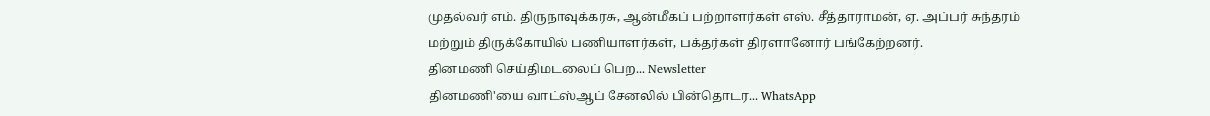முதல்வர் எம். திருநாவுக்கரசு, ஆன்மீகப் பற்றாளர்கள் எஸ். சீத்தாராமன், ஏ. அப்பர் சுந்தரம் மற்றும் திருக்கோயில் பணியாளர்கள், பக்தர்கள் திரளானோர் பங்கேற்றனர்.
தினமணி செய்திமடலைப் பெற... Newsletter
தினமணி'யை வாட்ஸ்ஆப் சேனலில் பின்தொடர... WhatsApp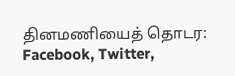தினமணியைத் தொடர: Facebook, Twitter,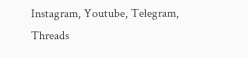Instagram, Youtube, Telegram, Threads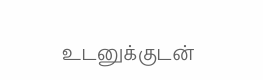உடனுக்குடன்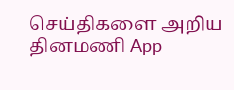செய்திகளை அறிய தினமணி App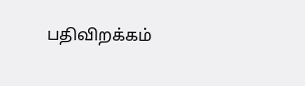பதிவிறக்கம்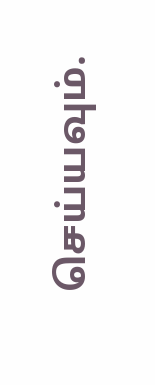செய்யவும்.